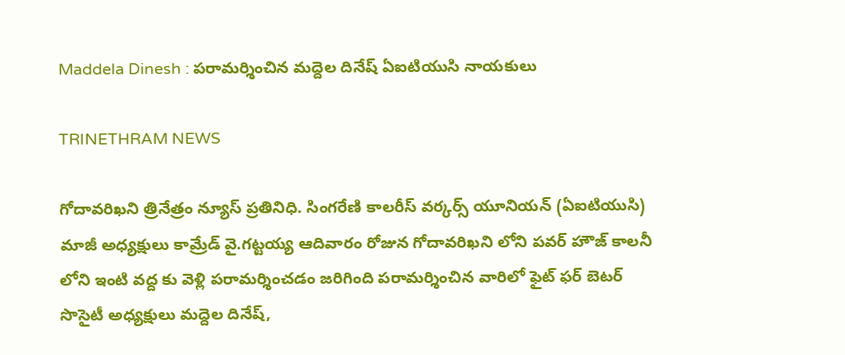Maddela Dinesh : పరామర్శించిన మద్దెల దినేష్ ఏఐటియుసి నాయకులు

TRINETHRAM NEWS

గోదావరిఖని త్రినేత్రం న్యూస్ ప్రతినిధి. సింగరేణి కాలరీస్ వర్కర్స్ యూనియన్ (ఏఐటియుసి) మాజీ అధ్యక్షులు కామ్రేడ్ వై.గట్టయ్య ఆదివారం రోజున గోదావరిఖని లోని పవర్ హౌజ్ కాలనీ లోని ఇంటి వద్ద కు వెళ్లి పరామర్శించడం జరిగింది పరామర్శించిన వారిలో ఫైట్ ఫర్ బెటర్ సొసైటీ అధ్యక్షులు మద్దెల దినేష్,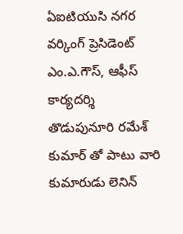ఏఐటియుసి నగర వర్కింగ్ ప్రెసిడెంట్ ఎం.ఎ.గౌస్, ఆఫీస్ కార్యదర్శి తొడుపునూరి రమేశ్ కుమార్ తో పాటు వారి కుమారుడు లెనిన్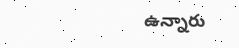ఉన్నారు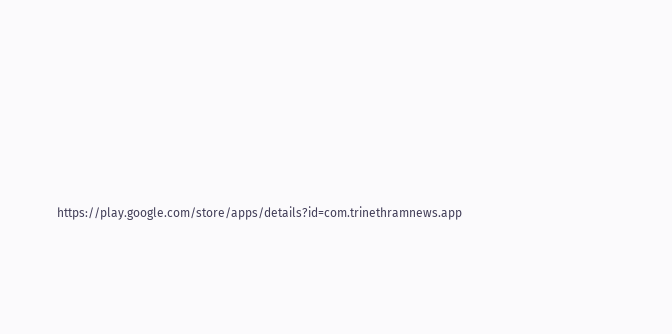https://play.google.com/store/apps/details?id=com.trinethramnews.app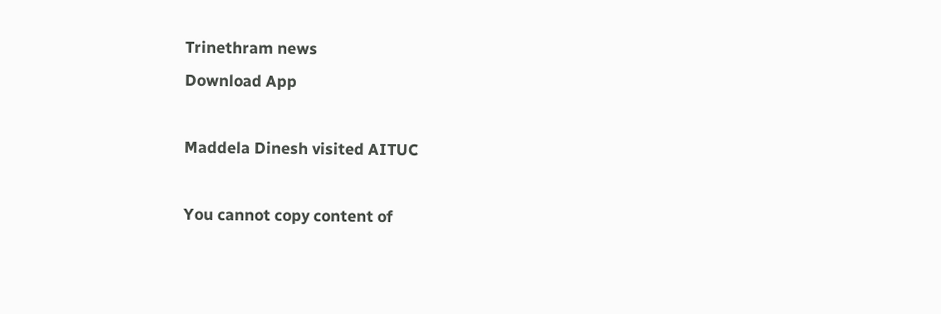Trinethram news
Download App

Maddela Dinesh visited AITUC

You cannot copy content of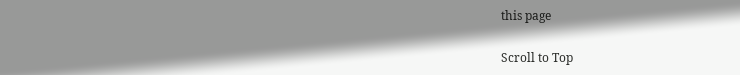this page

Scroll to Top